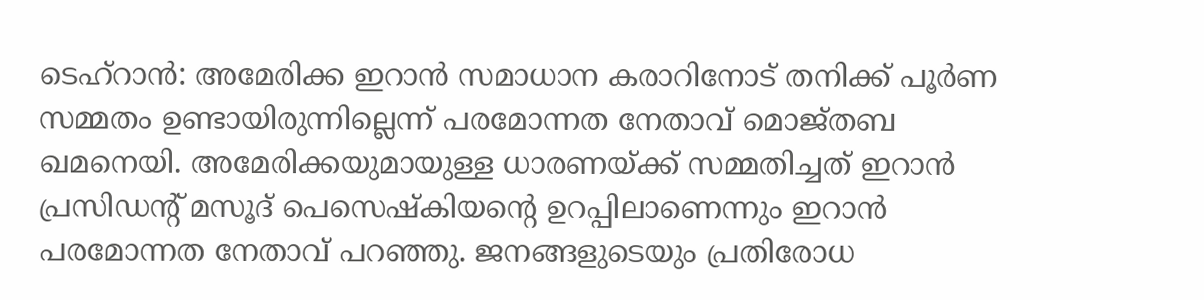ടെഹ്റാൻ: അമേരിക്ക ഇറാൻ സമാധാന കരാറിനോട് തനിക്ക് പൂർണ സമ്മതം ഉണ്ടായിരുന്നില്ലെന്ന് പരമോന്നത നേതാവ് മൊജ്തബ ഖമനെയി. അമേരിക്കയുമായുള്ള ധാരണയ്ക്ക് സമ്മതിച്ചത് ഇറാൻ പ്രസിഡന്റ് മസൂദ് പെസെഷ്കിയന്റെ ഉറപ്പിലാണെന്നും ഇറാൻ പരമോന്നത നേതാവ് പറഞ്ഞു. ജനങ്ങളുടെയും പ്രതിരോധ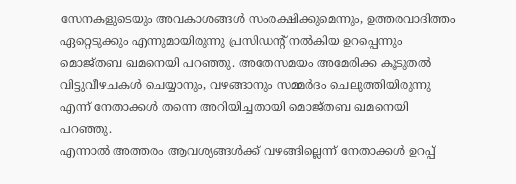സേനകളുടെയും അവകാശങ്ങൾ സംരക്ഷിക്കുമെന്നും, ഉത്തരവാദിത്തം ഏറ്റെടുക്കും എന്നുമായിരുന്നു പ്രസിഡന്റ് നൽകിയ ഉറപ്പെന്നും മൊജ്തബ ഖമനെയി പറഞ്ഞു. അതേസമയം അമേരിക്ക കൂടുതൽ വിട്ടുവീഴചകൾ ചെയ്യാനും, വഴങ്ങാനും സമ്മർദം ചെലുത്തിയിരുന്നു എന്ന് നേതാക്കൾ തന്നെ അറിയിച്ചതായി മൊജ്തബ ഖമനെയി പറഞ്ഞു.
എന്നാൽ അത്തരം ആവശ്യങ്ങൾക്ക് വഴങ്ങില്ലെന്ന് നേതാക്കൾ ഉറപ്പ്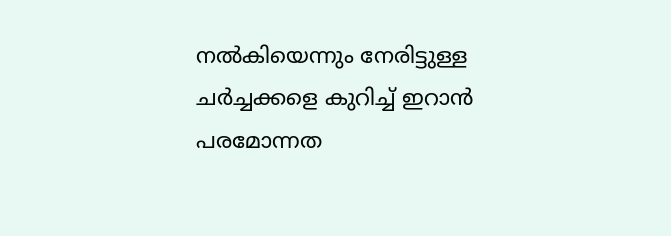നൽകിയെന്നും നേരിട്ടുള്ള ചർച്ചക്കളെ കുറിച്ച് ഇറാൻ പരമോന്നത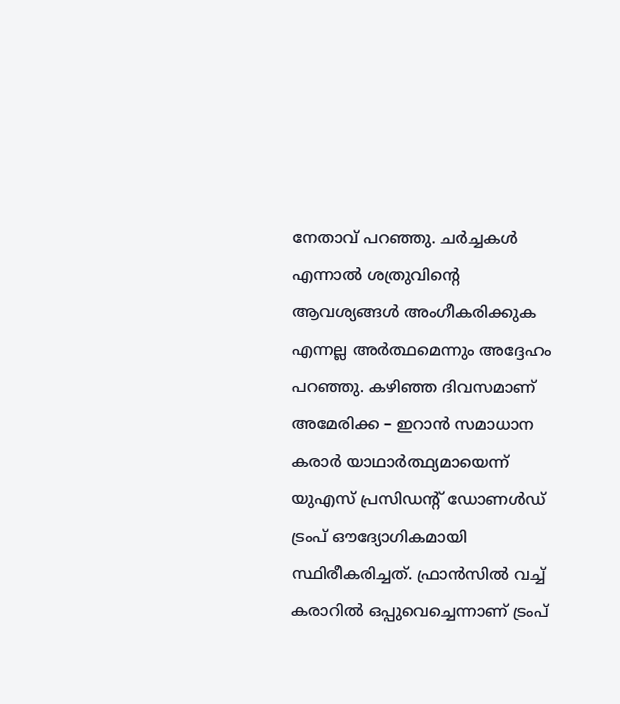നേതാവ് പറഞ്ഞു. ചർച്ചകൾ എന്നാൽ ശത്രുവിന്റെ ആവശ്യങ്ങൾ അംഗീകരിക്കുക എന്നല്ല അർത്ഥമെന്നും അദ്ദേഹം പറഞ്ഞു. കഴിഞ്ഞ ദിവസമാണ് അമേരിക്ക – ഇറാൻ സമാധാന കരാർ യാഥാർത്ഥ്യമായെന്ന് യുഎസ് പ്രസിഡന്റ് ഡോണൾഡ് ട്രംപ് ഔദ്യോഗികമായി സ്ഥിരീകരിച്ചത്. ഫ്രാൻസിൽ വച്ച് കരാറിൽ ഒപ്പുവെച്ചെന്നാണ് ട്രംപ്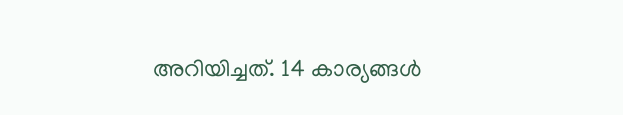അറിയിച്ചത്. 14 കാര്യങ്ങൾ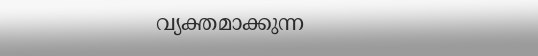വ്യക്തമാക്കുന്ന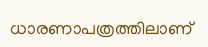ധാരണാപത്രത്തിലാണ്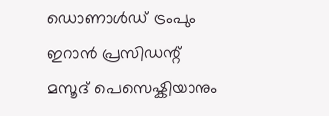ഡൊണാൾഡ് ട്രംപും ഇറാൻ പ്രസിഡന്റ് മസൂദ് പെസെഷ്കിയാനും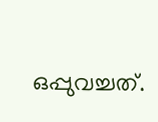ഒപ്പുവച്ചത്.